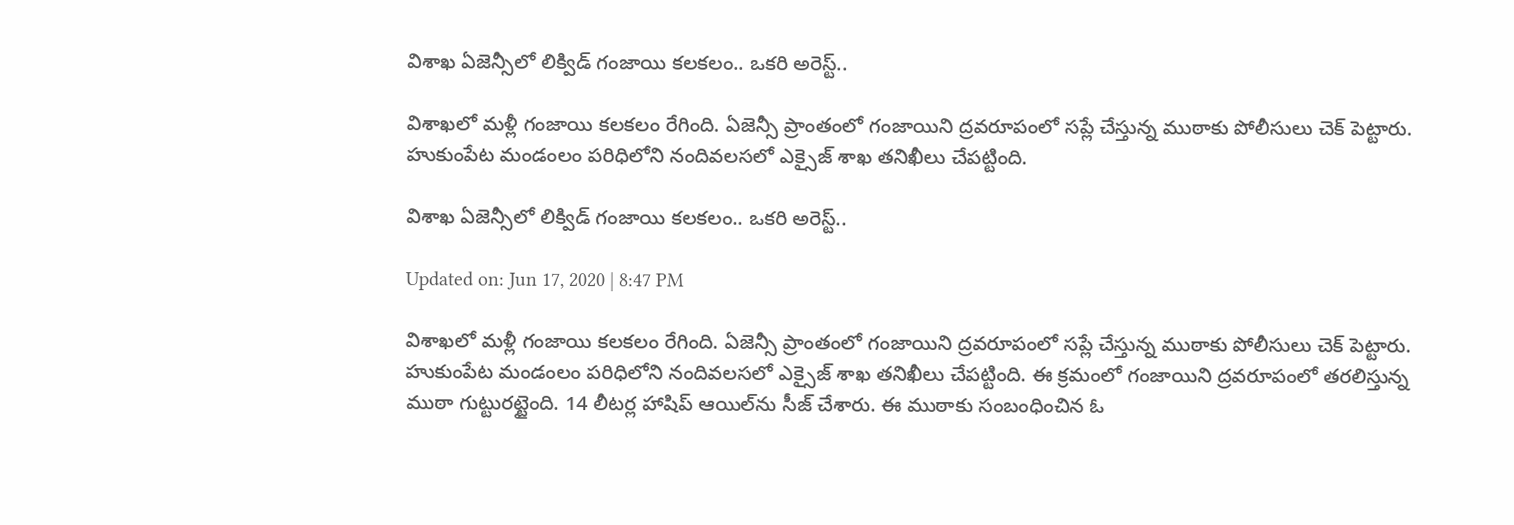విశాఖ ఏజెన్సీలో లిక్విడ్‌ గంజాయి కలకలం.. ఒకరి అరెస్ట్..

విశాఖలో మళ్లీ గంజాయి కలకలం రేగింది. ఏజెన్సీ ప్రాంతంలో గంజాయిని ద్రవరూపంలో సప్లే చేస్తున్న ముఠాకు పోలీసులు చెక్ పెట్టారు. హుకుంపేట మండంలం పరిధిలోని నందివలసలో ఎక్సైజ్‌ శాఖ తనిఖీలు చేపట్టింది.

విశాఖ ఏజెన్సీలో లిక్విడ్‌ గంజాయి కలకలం.. ఒకరి అరెస్ట్..

Updated on: Jun 17, 2020 | 8:47 PM

విశాఖలో మళ్లీ గంజాయి కలకలం రేగింది. ఏజెన్సీ ప్రాంతంలో గంజాయిని ద్రవరూపంలో సప్లే చేస్తున్న ముఠాకు పోలీసులు చెక్ పెట్టారు. హుకుంపేట మండంలం పరిధిలోని నందివలసలో ఎక్సైజ్‌ శాఖ తనిఖీలు చేపట్టింది. ఈ క్రమంలో గంజాయిని ద్రవరూపంలో తరలిస్తున్న ముఠా గుట్టురట్టైంది. 14 లీటర్ల హాషిప్‌ ఆయిల్‌ను సీజ్‌ చేశారు. ఈ ముఠాకు సంబంధించిన ఓ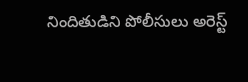నిందితుడిని పోలీసులు అరెస్ట్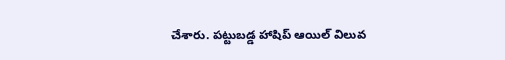చేశారు. పట్టుబడ్డ హాషిప్ ఆయిల్ విలువ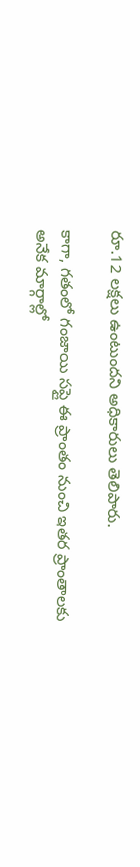రూ.12 లక్షలు ఉంటుందని అధికారులు తెలిపారు.

కాగా, గతంలో గంజాయి సప్లై ఈ ప్రాంతం నుంచి ఇతర ప్రాంతాలకు అనేక మార్గాల్లో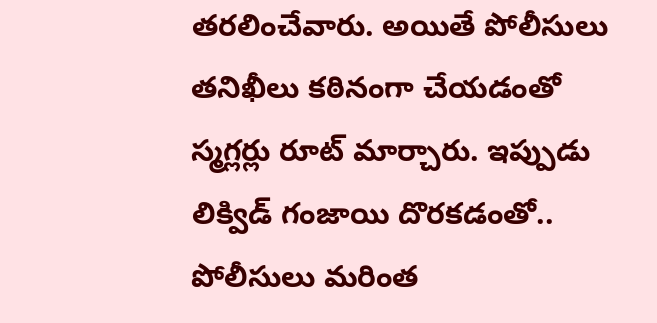తరలించేవారు. అయితే పోలీసులు తనిఖీలు కఠినంగా చేయడంతో స్మగ్లర్లు రూట్ మార్చారు. ఇప్పుడు లిక్విడ్ గంజాయి దొరకడంతో.. పోలీసులు మరింత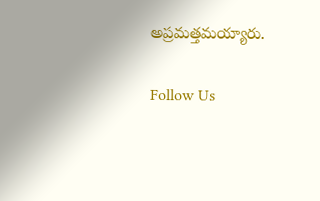అప్రమత్తమయ్యారు.

Follow Us